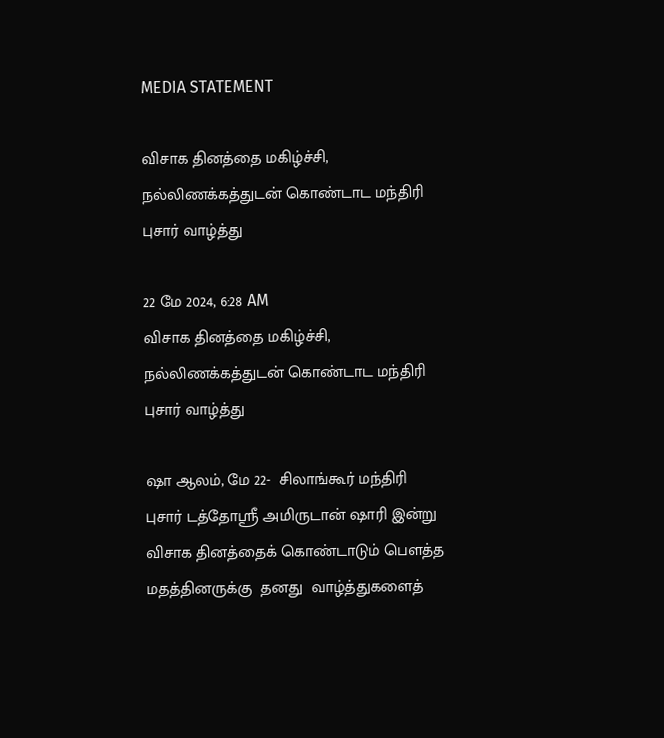MEDIA STATEMENT

விசாக தினத்தை மகிழ்ச்சி, நல்லிணக்கத்துடன் கொண்டாட மந்திரி புசார் வாழ்த்து

22 மே 2024, 6:28 AM
விசாக தினத்தை மகிழ்ச்சி, நல்லிணக்கத்துடன் கொண்டாட மந்திரி புசார் வாழ்த்து

ஷா ஆலம், மே 22-  சிலாங்கூர் மந்திரி புசார் டத்தோஸ்ரீ அமிருடான் ஷாரி இன்று விசாக தினத்தைக் கொண்டாடும் பெளத்த மதத்தினருக்கு  தனது  வாழ்த்துகளைத்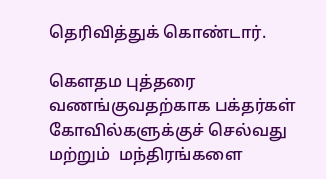தெரிவித்துக் கொண்டார்.

கௌதம புத்தரை வணங்குவதற்காக பக்தர்கள் கோவில்களுக்குச் செல்வது மற்றும்  மந்திரங்களை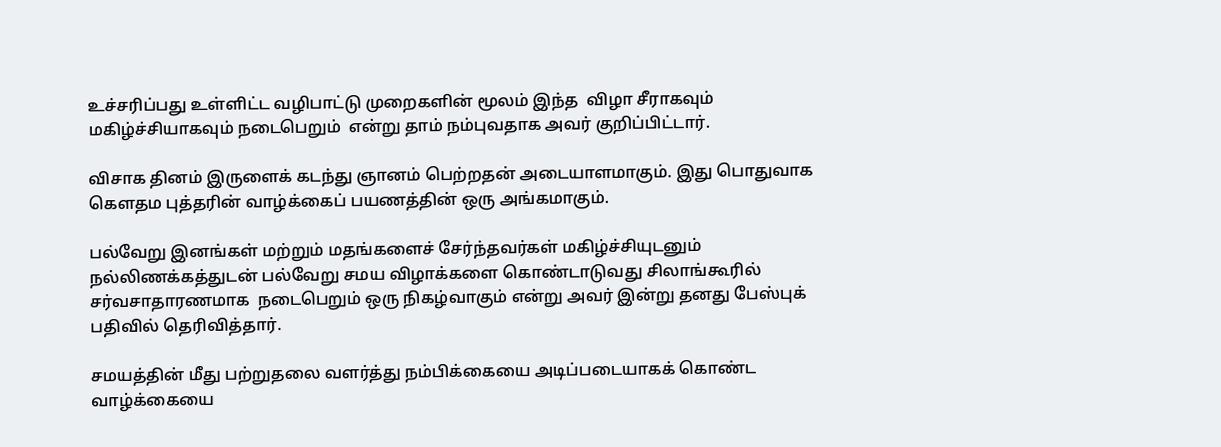உச்சரிப்பது உள்ளிட்ட வழிபாட்டு முறைகளின் மூலம் இந்த  விழா சீராகவும் மகிழ்ச்சியாகவும் நடைபெறும்  என்று தாம் நம்புவதாக அவர் குறிப்பிட்டார்.

விசாக தினம் இருளைக் கடந்து ஞானம் பெற்றதன் அடையாளமாகும். இது பொதுவாக கௌதம புத்தரின் வாழ்க்கைப் பயணத்தின் ஒரு அங்கமாகும்.

பல்வேறு இனங்கள் மற்றும் மதங்களைச் சேர்ந்தவர்கள் மகிழ்ச்சியுடனும் நல்லிணக்கத்துடன் பல்வேறு சமய விழாக்களை கொண்டாடுவது சிலாங்கூரில்  சர்வசாதாரணமாக  நடைபெறும் ஒரு நிகழ்வாகும் என்று அவர் இன்று தனது பேஸ்புக் பதிவில் தெரிவித்தார்.

சமயத்தின் மீது பற்றுதலை வளர்த்து நம்பிக்கையை அடிப்படையாகக் கொண்ட வாழ்க்கையை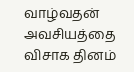வாழ்வதன் அவசியத்தை விசாக தினம்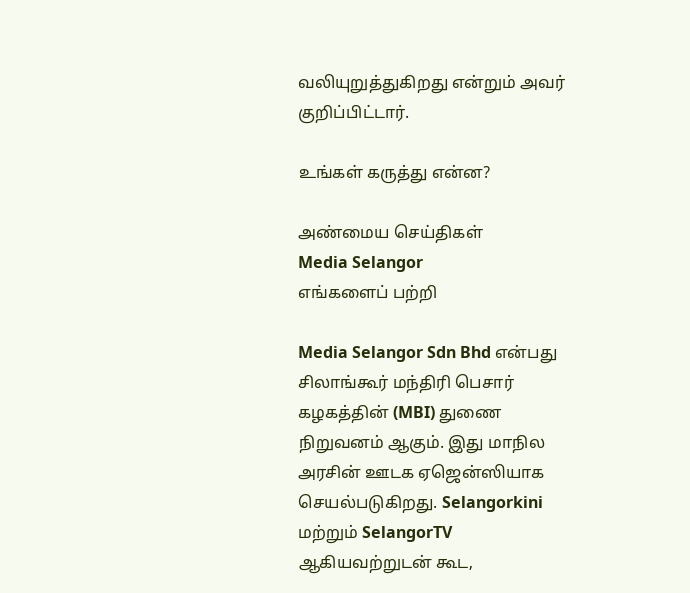வலியுறுத்துகிறது என்றும் அவர் குறிப்பிட்டார்.

உங்கள் கருத்து என்ன?

அண்மைய செய்திகள்
Media Selangor
எங்களைப் பற்றி

Media Selangor Sdn Bhd என்பது சிலாங்கூர் மந்திரி பெசார் கழகத்தின் (MBI) துணை நிறுவனம் ஆகும். இது மாநில அரசின் ஊடக ஏஜென்ஸியாக செயல்படுகிறது. Selangorkini மற்றும் SelangorTV ஆகியவற்றுடன் கூட,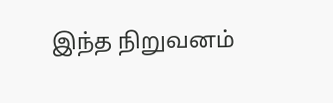இந்த நிறுவனம்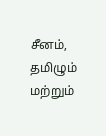சீனம், தமிழும் மற்றும்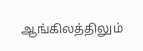ஆங்கிலத்திலும்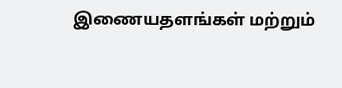இணையதளங்கள் மற்றும்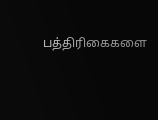பத்திரிகைகளை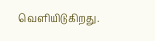வெளியிடுகிறது.